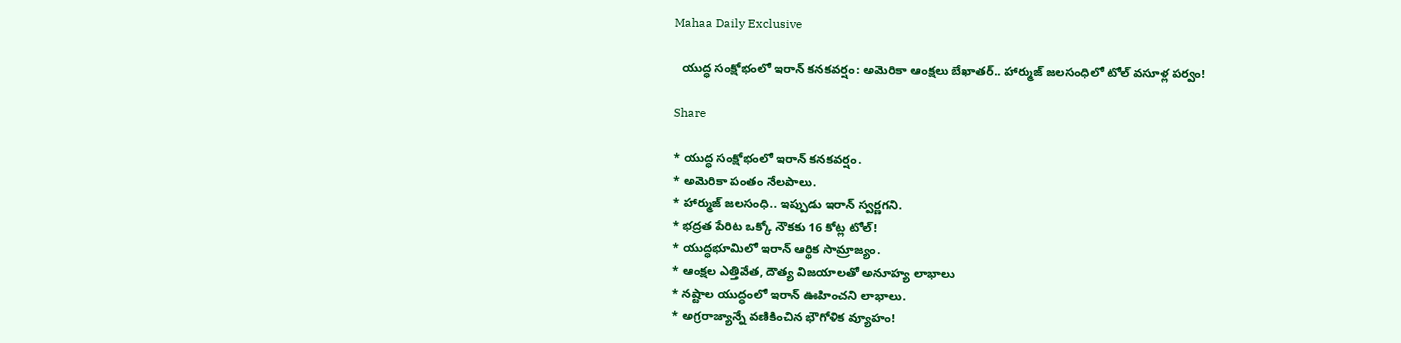Mahaa Daily Exclusive

  యుద్ధ సంక్షోభంలో ఇరాన్ కనకవర్షం: అమెరికా ఆంక్షలు బేఖాతర్.. హార్ముజ్ జలసంధిలో టోల్ వసూళ్ల పర్వం!

Share

* యుద్ధ సంక్షోభంలో ఇరాన్ కనకవర్షం.
* అమెరికా పంతం నేలపాలు.
* హార్ముజ్ జలసంధి.. ఇప్పుడు ఇరాన్ స్వర్ణగని.
* భద్రత పేరిట ఒక్కో నౌకకు 16 కోట్ల టోల్!
* యుద్ధభూమిలో ఇరాన్ ఆర్థిక సామ్రాజ్యం.
* ఆంక్షల ఎత్తివేత, దౌత్య విజయాలతో అనూహ్య లాభాలు
* నష్టాల యుద్ధంలో ఇరాన్ ఊహించని లాభాలు.
* అగ్రరాజ్యాన్నే వణికించిన భౌగోళిక వ్యూహం!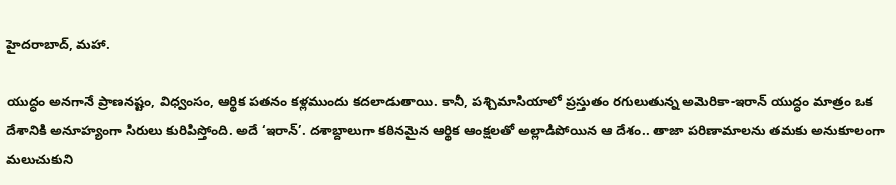హైదరాబాద్, మహా.

యుద్ధం అనగానే ప్రాణనష్టం, విధ్వంసం, ఆర్థిక పతనం కళ్లముందు కదలాడుతాయి. కానీ, పశ్చిమాసియాలో ప్రస్తుతం రగులుతున్న అమెరికా-ఇరాన్ యుద్ధం మాత్రం ఒక దేశానికి అనూహ్యంగా సిరులు కురిపిస్తోంది. అదే ‘ఇరాన్’. దశాబ్దాలుగా కఠినమైన ఆర్థిక ఆంక్షలతో అల్లాడిపోయిన ఆ దేశం.. తాజా పరిణామాలను తమకు అనుకూలంగా మలుచుకుని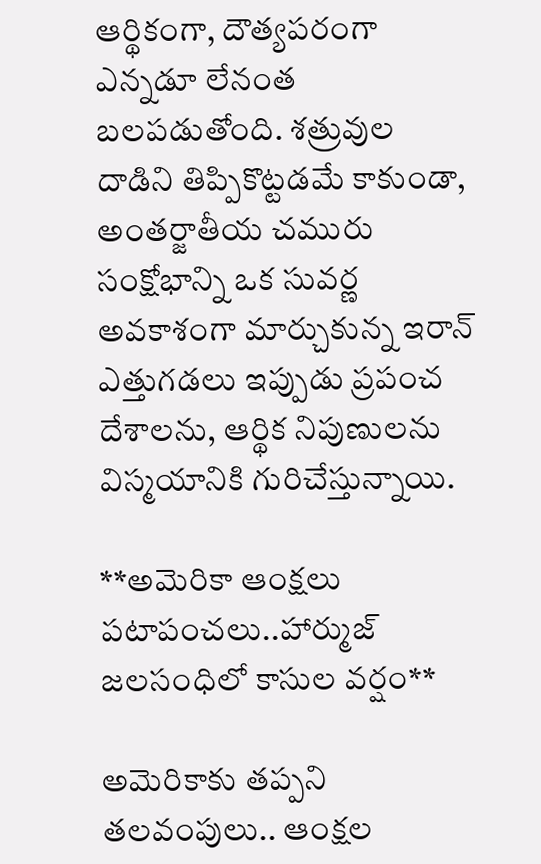ఆర్థికంగా, దౌత్యపరంగా ఎన్నడూ లేనంత బలపడుతోంది. శత్రువుల దాడిని తిప్పికొట్టడమే కాకుండా, అంతర్జాతీయ చమురు సంక్షోభాన్ని ఒక సువర్ణ అవకాశంగా మార్చుకున్న ఇరాన్ ఎత్తుగడలు ఇప్పుడు ప్రపంచ దేశాలను, ఆర్థిక నిపుణులను విస్మయానికి గురిచేస్తున్నాయి.

**అమెరికా ఆంక్షలు పటాపంచలు..హార్ముజ్ జలసంధిలో కాసుల వర్షం**

అమెరికాకు తప్పని తలవంపులు.. ఆంక్షల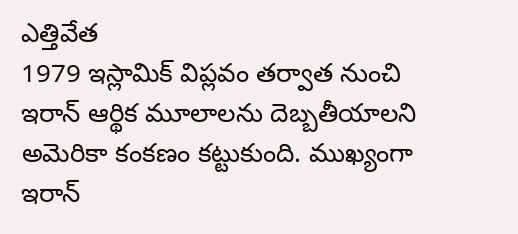ఎత్తివేత
1979 ఇస్లామిక్ విప్లవం తర్వాత నుంచి ఇరాన్ ఆర్థిక మూలాలను దెబ్బతీయాలని అమెరికా కంకణం కట్టుకుంది. ముఖ్యంగా ఇరాన్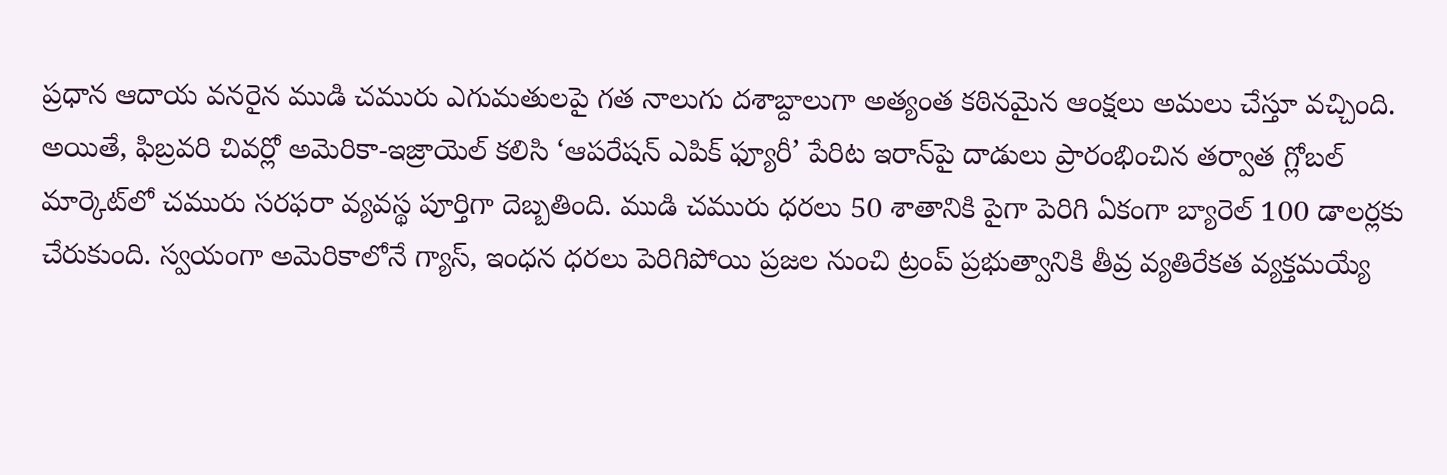ప్రధాన ఆదాయ వనరైన ముడి చమురు ఎగుమతులపై గత నాలుగు దశాబ్దాలుగా అత్యంత కఠినమైన ఆంక్షలు అమలు చేస్తూ వచ్చింది. అయితే, ఫిబ్రవరి చివర్లో అమెరికా-ఇజ్రాయెల్ కలిసి ‘ఆపరేషన్ ఎపిక్ ఫ్యూరీ’ పేరిట ఇరాన్‌పై దాడులు ప్రారంభించిన తర్వాత గ్లోబల్ మార్కెట్‌లో చమురు సరఫరా వ్యవస్థ పూర్తిగా దెబ్బతింది. ముడి చమురు ధరలు 50 శాతానికి పైగా పెరిగి ఏకంగా బ్యారెల్ 100 డాలర్లకు చేరుకుంది. స్వయంగా అమెరికాలోనే గ్యాస్, ఇంధన ధరలు పెరిగిపోయి ప్రజల నుంచి ట్రంప్ ప్రభుత్వానికి తీవ్ర వ్యతిరేకత వ్యక్తమయ్యే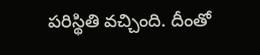పరిస్థితి వచ్చింది. దీంతో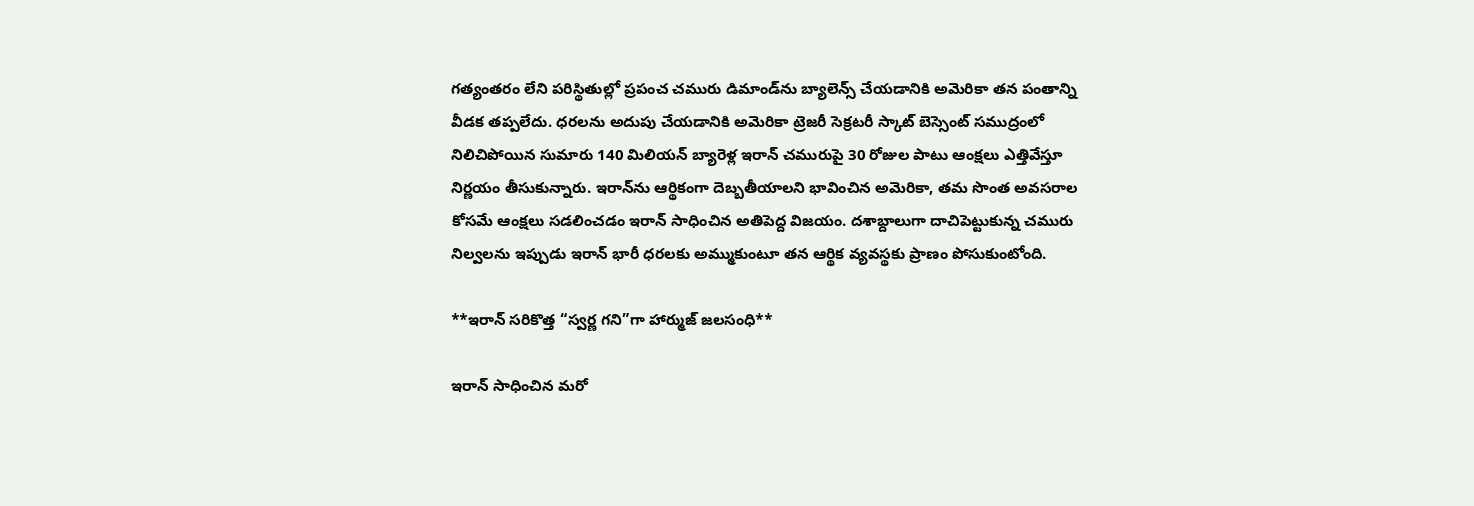గత్యంతరం లేని పరిస్థితుల్లో ప్రపంచ చమురు డిమాండ్‌ను బ్యాలెన్స్ చేయడానికి అమెరికా తన పంతాన్ని వీడక తప్పలేదు. ధరలను అదుపు చేయడానికి అమెరికా ట్రెజరీ సెక్రటరీ స్కాట్ బెస్సెంట్ సముద్రంలో నిలిచిపోయిన సుమారు 140 మిలియన్ బ్యారెళ్ల ఇరాన్ చమురుపై 30 రోజుల పాటు ఆంక్షలు ఎత్తివేస్తూ నిర్ణయం తీసుకున్నారు. ఇరాన్‌ను ఆర్థికంగా దెబ్బతీయాలని భావించిన అమెరికా, తమ సొంత అవసరాల కోసమే ఆంక్షలు సడలించడం ఇరాన్‌ సాధించిన అతిపెద్ద విజయం. దశాబ్దాలుగా దాచిపెట్టుకున్న చమురు నిల్వలను ఇప్పుడు ఇరాన్ భారీ ధరలకు అమ్ముకుంటూ తన ఆర్థిక వ్యవస్థకు ప్రాణం పోసుకుంటోంది.

**ఇరాన్ సరికొత్త “స్వర్ణ గని”గా హార్ముజ్ జలసంధి**

ఇరాన్ సాధించిన మరో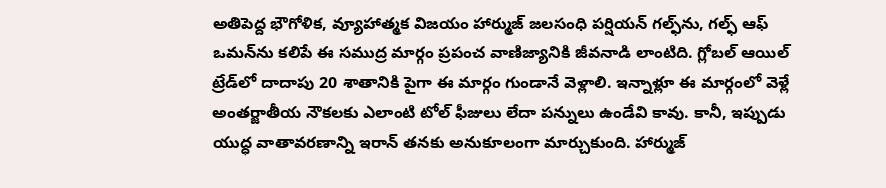అతిపెద్ద భౌగోళిక, వ్యూహాత్మక విజయం హార్ముజ్ జలసంధి పర్షియన్ గల్ఫ్‌ను, గల్ఫ్ ఆఫ్ ఒమన్‌ను కలిపే ఈ సముద్ర మార్గం ప్రపంచ వాణిజ్యానికి జీవనాడి లాంటిది. గ్లోబల్ ఆయిల్ ట్రేడ్‌లో దాదాపు 20 శాతానికి పైగా ఈ మార్గం గుండానే వెళ్లాలి. ఇన్నాళ్లూ ఈ మార్గంలో వెళ్లే అంతర్జాతీయ నౌకలకు ఎలాంటి టోల్ ఫీజులు లేదా పన్నులు ఉండేవి కావు. కానీ, ఇప్పుడు యుద్ధ వాతావరణాన్ని ఇరాన్ తనకు అనుకూలంగా మార్చుకుంది. హార్ముజ్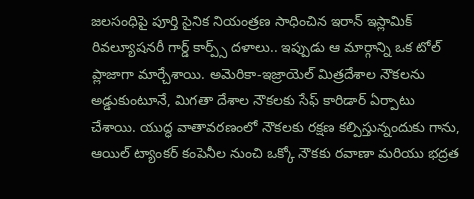జలసంధిపై పూర్తి సైనిక నియంత్రణ సాధించిన ఇరాన్ ఇస్లామిక్ రివల్యూషనరీ గార్డ్ కార్ప్స్ దళాలు.. ఇప్పుడు ఆ మార్గాన్ని ఒక టోల్ ప్లాజాగా మార్చేశాయి. అమెరికా-ఇజ్రాయెల్ మిత్రదేశాల నౌకలను అడ్డుకుంటూనే, మిగతా దేశాల నౌకలకు సేఫ్ కారిడార్ ఏర్పాటు చేశాయి. యుద్ధ వాతావరణంలో నౌకలకు రక్షణ కల్పిస్తున్నందుకు గాను, ఆయిల్ ట్యాంకర్ కంపెనీల నుంచి ఒక్కో నౌకకు రవాణా మరియు భద్రత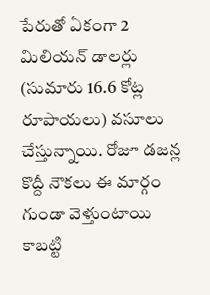పేరుతో ఏకంగా 2 మిలియన్ డాలర్లు (సుమారు 16.6 కోట్ల రూపాయలు) వసూలు చేస్తున్నాయి. రోజూ డజన్ల కొద్దీ నౌకలు ఈ మార్గం గుండా వెళ్తుంటాయి కాబట్టి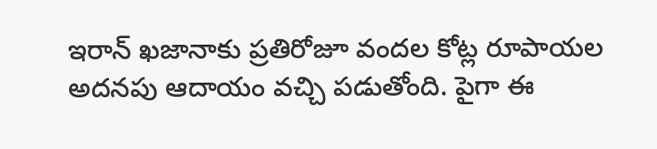ఇరాన్ ఖజానాకు ప్రతిరోజూ వందల కోట్ల రూపాయల అదనపు ఆదాయం వచ్చి పడుతోంది. పైగా ఈ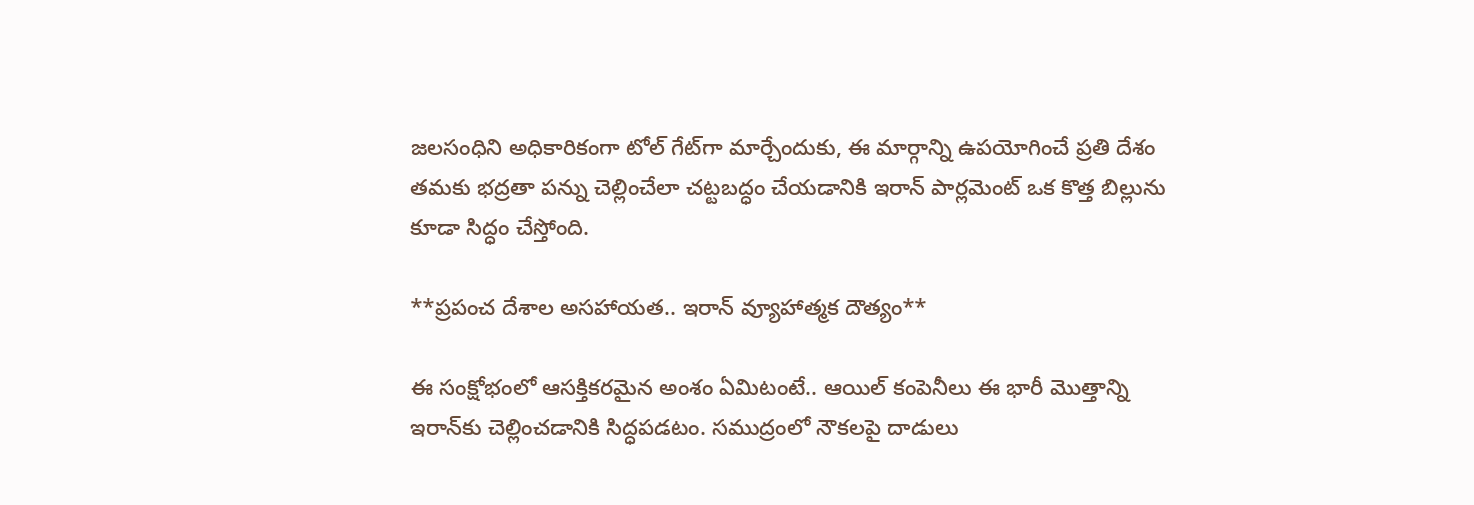జలసంధిని అధికారికంగా టోల్ గేట్‌గా మార్చేందుకు, ఈ మార్గాన్ని ఉపయోగించే ప్రతి దేశం తమకు భద్రతా పన్ను చెల్లించేలా చట్టబద్ధం చేయడానికి ఇరాన్ పార్లమెంట్ ఒక కొత్త బిల్లును కూడా సిద్ధం చేస్తోంది.

**ప్రపంచ దేశాల అసహాయత.. ఇరాన్ వ్యూహాత్మక దౌత్యం**

ఈ సంక్షోభంలో ఆసక్తికరమైన అంశం ఏమిటంటే.. ఆయిల్ కంపెనీలు ఈ భారీ మొత్తాన్ని ఇరాన్‌కు చెల్లించడానికి సిద్ధపడటం. సముద్రంలో నౌకలపై దాడులు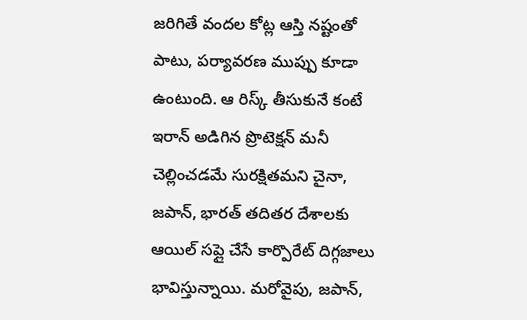జరిగితే వందల కోట్ల ఆస్తి నష్టంతో పాటు, పర్యావరణ ముప్పు కూడా ఉంటుంది. ఆ రిస్క్ తీసుకునే కంటే ఇరాన్ అడిగిన ప్రొటెక్షన్ మనీ చెల్లించడమే సురక్షితమని చైనా, జపాన్, భారత్ తదితర దేశాలకు ఆయిల్ సప్లై చేసే కార్పొరేట్ దిగ్గజాలు భావిస్తున్నాయి. మరోవైపు, జపాన్,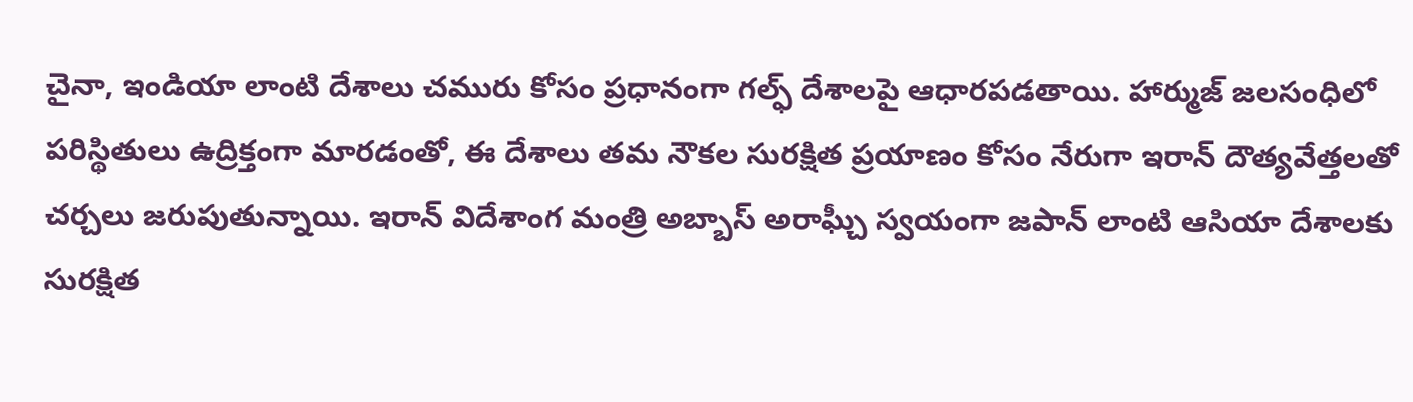చైనా, ఇండియా లాంటి దేశాలు చమురు కోసం ప్రధానంగా గల్ఫ్ దేశాలపై ఆధారపడతాయి. హార్ముజ్ జలసంధిలో పరిస్థితులు ఉద్రిక్తంగా మారడంతో, ఈ దేశాలు తమ నౌకల సురక్షిత ప్రయాణం కోసం నేరుగా ఇరాన్ దౌత్యవేత్తలతో చర్చలు జరుపుతున్నాయి. ఇరాన్ విదేశాంగ మంత్రి అబ్బాస్ అరాఘ్చీ స్వయంగా జపాన్ లాంటి ఆసియా దేశాలకు సురక్షిత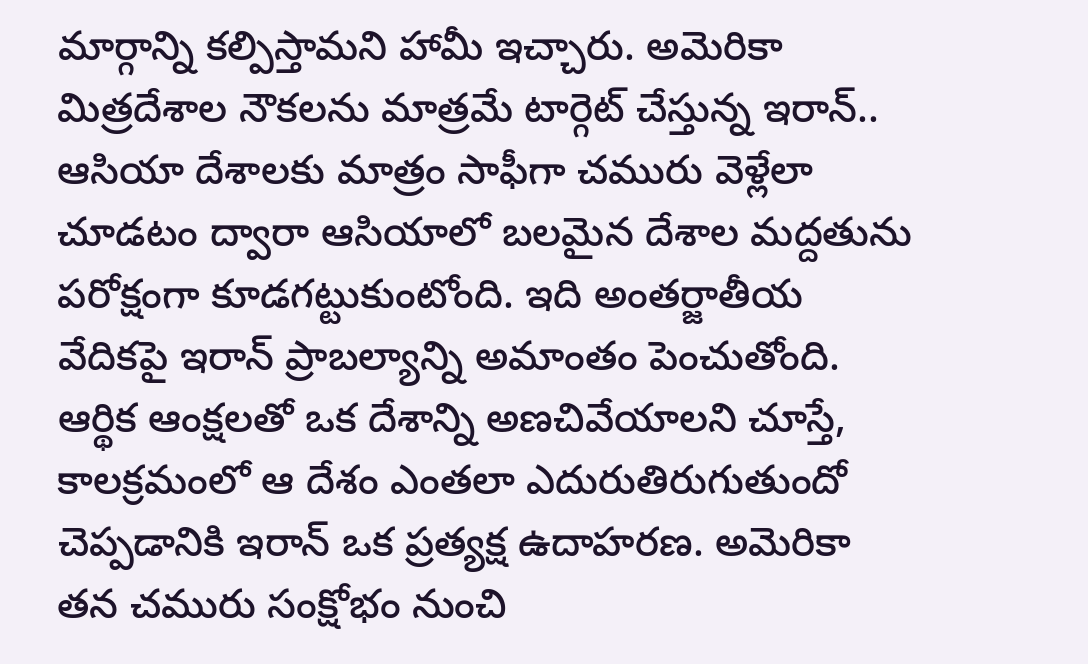మార్గాన్ని కల్పిస్తామని హామీ ఇచ్చారు. అమెరికా మిత్రదేశాల నౌకలను మాత్రమే టార్గెట్ చేస్తున్న ఇరాన్.. ఆసియా దేశాలకు మాత్రం సాఫీగా చమురు వెళ్లేలా చూడటం ద్వారా ఆసియాలో బలమైన దేశాల మద్దతును పరోక్షంగా కూడగట్టుకుంటోంది. ఇది అంతర్జాతీయ వేదికపై ఇరాన్ ప్రాబల్యాన్ని అమాంతం పెంచుతోంది.
ఆర్థిక ఆంక్షలతో ఒక దేశాన్ని అణచివేయాలని చూస్తే, కాలక్రమంలో ఆ దేశం ఎంతలా ఎదురుతిరుగుతుందో చెప్పడానికి ఇరాన్ ఒక ప్రత్యక్ష ఉదాహరణ. అమెరికా తన చమురు సంక్షోభం నుంచి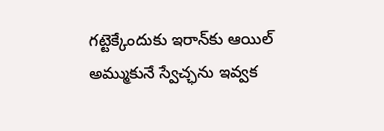గట్టెక్కేందుకు ఇరాన్‌కు ఆయిల్ అమ్ముకునే స్వేచ్ఛను ఇవ్వక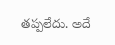తప్పలేదు. అదే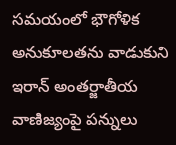సమయంలో భౌగోళిక అనుకూలతను వాడుకుని ఇరాన్ అంతర్జాతీయ వాణిజ్యంపై పన్నులు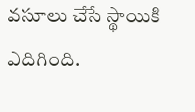వసూలు చేసే స్థాయికి ఎదిగింది.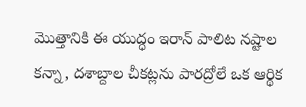మొత్తానికి ఈ యుద్ధం ఇరాన్ పాలిట నష్టాల కన్నా, దశాబ్దాల చీకట్లను పారద్రోలే ఒక ఆర్థిక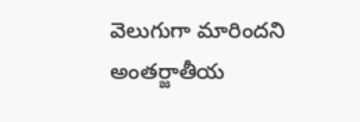వెలుగుగా మారిందని అంతర్జాతీయ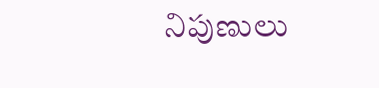నిపుణులు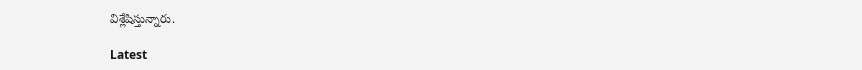విశ్లేషిస్తున్నారు.

Latest